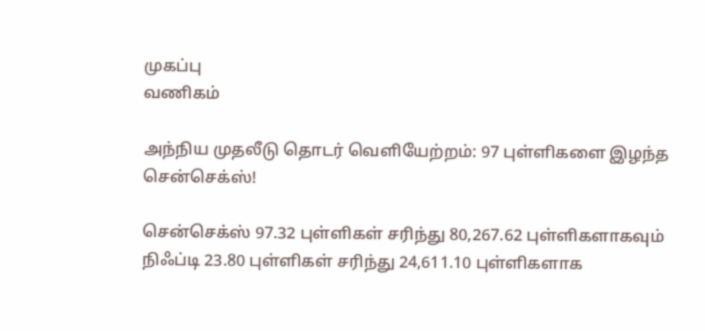முகப்பு
வணிகம்

அந்நிய முதலீடு தொடர் வெளியேற்றம்: 97 புள்ளிகளை இழந்த சென்செக்ஸ்!

சென்செக்ஸ் 97.32 புள்ளிகள் சரிந்து 80,267.62 புள்ளிகளாகவும் நிஃப்டி 23.80 புள்ளிகள் சரிந்து 24,611.10 புள்ளிகளாக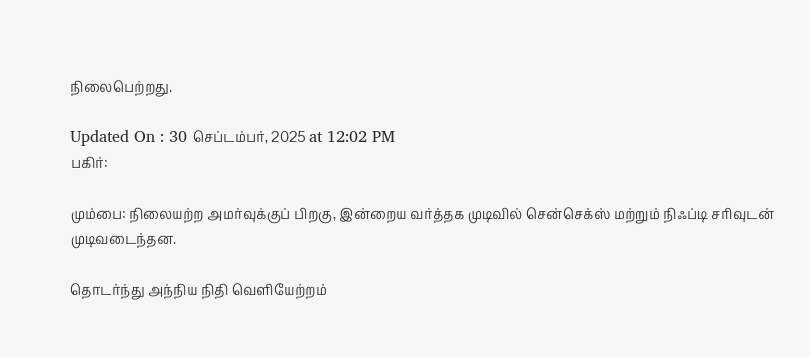நிலைபெற்றது.

Updated On : 30 செப்டம்பர், 2025 at 12:02 PM
பகிர்:

மும்பை: நிலையற்ற அமர்வுக்குப் பிறகு, இன்றைய வர்த்தக முடிவில் சென்செக்ஸ் மற்றும் நிஃப்டி சரிவுடன் முடிவடைந்தன.

தொடர்ந்து அந்நிய நிதி வெளியேற்றம்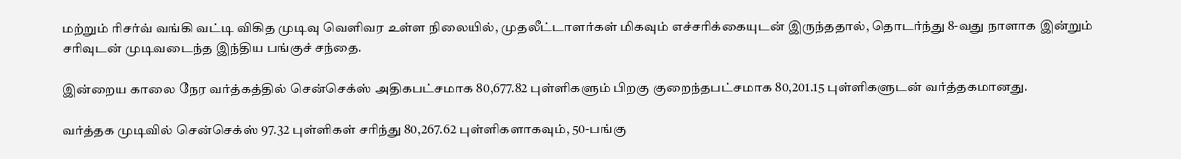மற்றும் ரிசர்வ் வங்கி வட்டி விகித முடிவு வெளிவர உள்ள நிலையில், முதலீட்டாளர்கள் மிகவும் எச்சரிக்கையுடன் இருந்ததால், தொடர்ந்து 8-வது நாளாக இன்றும் சரிவுடன் முடிவடைந்த இந்திய பங்குச் சந்தை.

இன்றைய காலை நேர வர்த்கத்தில் சென்செக்ஸ் அதிகபட்சமாக 80,677.82 புள்ளிகளும் பிறகு குறைந்தபட்சமாக 80,201.15 புள்ளிகளுடன் வர்த்தகமானது.

வர்த்தக முடிவில் சென்செக்ஸ் 97.32 புள்ளிகள் சரிந்து 80,267.62 புள்ளிகளாகவும், 50-பங்கு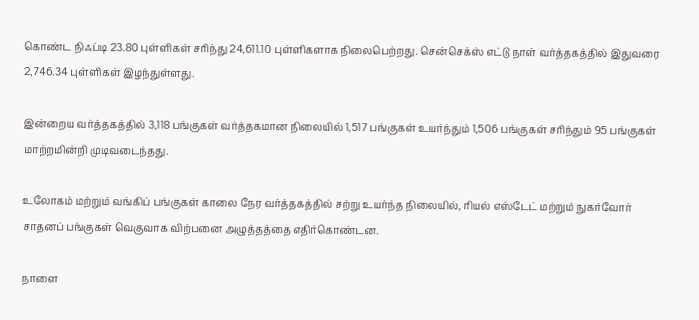கொண்ட நிஃப்டி 23.80 புள்ளிகள் சரிந்து 24,611.10 புள்ளிகளாக நிலைபெற்றது. சென்செக்ஸ் எட்டு நாள் வர்த்தகத்தில் இதுவரை 2,746.34 புள்ளிகள் இழந்துள்ளது.

இன்றைய வர்த்தகத்தில் 3,118 பங்குகள் வர்த்தகமான நிலையில் 1,517 பங்குகள் உயர்ந்தும் 1,506 பங்குகள் சரிந்தும் 95 பங்குகள் மாற்றமின்றி முடிவடைந்தது.

உலோகம் மற்றும் வங்கிப் பங்குகள் காலை நேர வர்த்தகத்தில் சற்று உயர்ந்த நிலையில், ரியல் எஸ்டேட் மற்றும் நுகர்வோர் சாதனப் பங்குகள் வெகுவாக விற்பனை அழுத்தத்தை எதிர்கொண்டன.

நாளை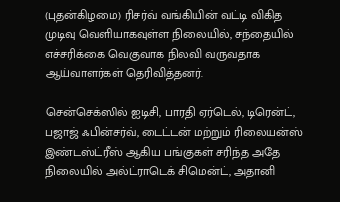(புதன்கிழமை) ரிசர்வ் வங்கியின் வட்டி விகித முடிவு வெளியாகவுள்ள நிலையில், சந்தையில் எச்சரிக்கை வெகுவாக நிலவி வருவதாக ஆய்வாளர்கள் தெரிவித்தனர்.

சென்செக்ஸில் ஐடிசி, பாரதி ஏர்டெல், டிரென்ட், பஜாஜ் ஃபின்சர்வ், டைட்டன் மற்றும் ரிலையன்ஸ் இண்டஸ்ட்ரீஸ் ஆகிய பங்குகள் சரிந்த அதே நிலையில் அல்ட்ராடெக் சிமென்ட், அதானி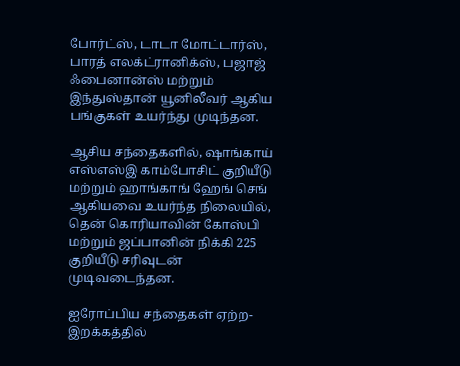போர்ட்ஸ், டாடா மோட்டார்ஸ், பாரத் எலக்ட்ரானிக்ஸ், பஜாஜ் ஃபைனான்ஸ் மற்றும் இந்துஸ்தான் யூனிலீவர் ஆகிய பங்குகள் உயர்ந்து முடிந்தன.

ஆசிய சந்தைகளில், ஷாங்காய் எஸ்எஸ்இ காம்போசிட் குறியீடு மற்றும் ஹாங்காங் ஹேங் செங் ஆகியவை உயர்ந்த நிலையில், தென் கொரியாவின் கோஸ்பி மற்றும் ஜப்பானின் நிக்கி 225 குறியீடு சரிவுடன் முடிவடைந்தன.

ஐரோப்பிய சந்தைகள் ஏற்ற-இறக்கத்தில்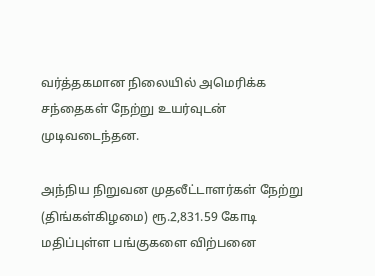வர்த்தகமான நிலையில் அமெரிக்க சந்தைகள் நேற்று உயர்வுடன் முடிவடைந்தன.

அந்நிய நிறுவன முதலீட்டாளர்கள் நேற்று (திங்கள்கிழமை) ரூ.2,831.59 கோடி மதிப்புள்ள பங்குகளை விற்பனை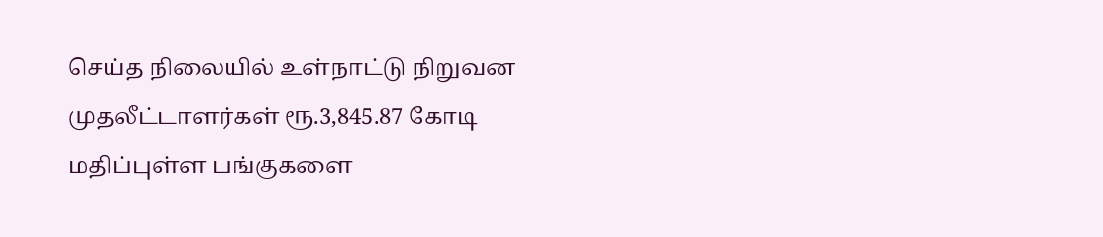செய்த நிலையில் உள்நாட்டு நிறுவன முதலீட்டாளர்கள் ரூ.3,845.87 கோடி மதிப்புள்ள பங்குகளை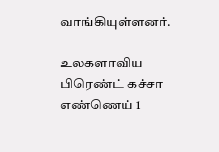வாங்கியுள்ளனர்.

உலகளாவிய பிரெண்ட் கச்சா எண்ணெய் 1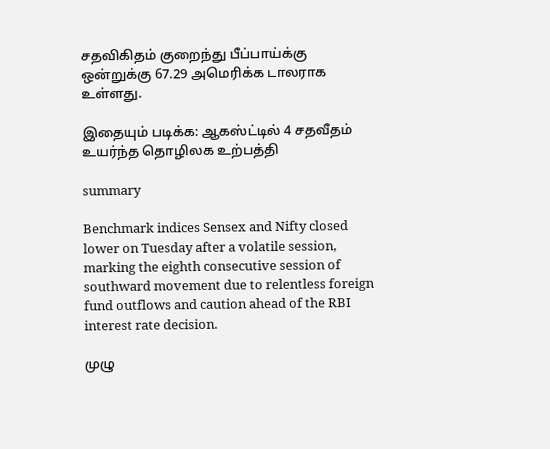சதவிகிதம் குறைந்து பீப்பாய்க்கு ஒன்றுக்கு 67.29 அமெரிக்க டாலராக உள்ளது.

இதையும் படிக்க: ஆகஸ்ட்டில் 4 சதவீதம் உயர்ந்த தொழிலக உற்பத்தி

summary

Benchmark indices Sensex and Nifty closed lower on Tuesday after a volatile session, marking the eighth consecutive session of southward movement due to relentless foreign fund outflows and caution ahead of the RBI interest rate decision.

முழு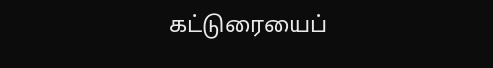கட்டுரையைப்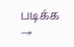படிக்க →